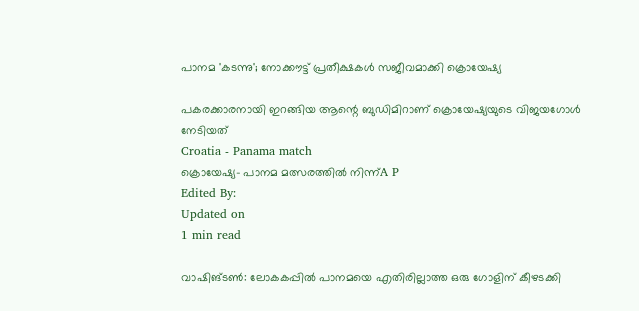പാനമ 'കടന്നു'; നോക്കൗട്ട് പ്രതീക്ഷകള്‍ സജീവമാക്കി ക്രൊയേഷ്യ

പകരക്കാരനായി ഇറങ്ങിയ ആന്റെ ബുഡിമിറാണ് ക്രൊയേഷ്യയുടെ വിജയഗോള്‍ നേടിയത്
Croatia - Panama match
ക്രൊയേഷ്യ- പാനമ മത്സരത്തിൽ നിന്ന്A P
Edited By:
Updated on
1 min read

വാഷിങ്ടണ്‍: ലോകകപ്പില്‍ പാനമയെ എതിരില്ലാത്ത ഒരു ഗോളിന് കീഴടക്കി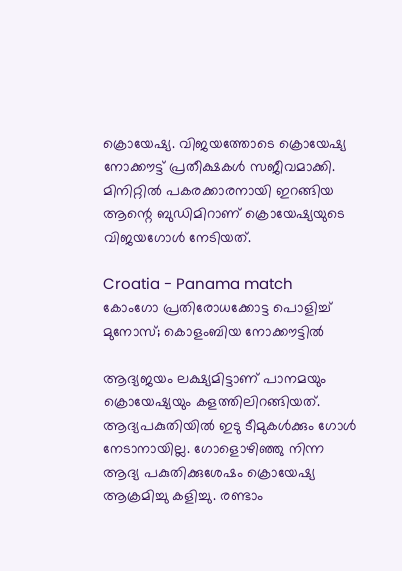ക്രൊയേഷ്യ. വിജയത്തോടെ ക്രൊയേഷ്യ നോക്കൗട്ട് പ്രതീക്ഷകള്‍ സജീവമാക്കി. മിനിറ്റില്‍ പകരക്കാരനായി ഇറങ്ങിയ ആന്റെ ബുഡിമിറാണ് ക്രൊയേഷ്യയുടെ വിജയഗോള്‍ നേടിയത്.

Croatia - Panama match
കോംഗോ പ്രതിരോധക്കോട്ട പൊളിച്ച് മുനോസ്; കൊളംബിയ നോക്കൗട്ടില്‍

ആദ്യജയം ലക്ഷ്യമിട്ടാണ് പാനമയും ക്രൊയേഷ്യയും കളത്തിലിറങ്ങിയത്. ആദ്യപകുതിയില്‍ ഇടു ടീമുകള്‍ക്കും ഗോള്‍ നേടാനായില്ല. ഗോളൊഴിഞ്ഞു നിന്ന ആദ്യ പകുതിക്കുശേഷം ക്രൊയേഷ്യ ആക്രമിച്ചു കളിച്ചു. രണ്ടാം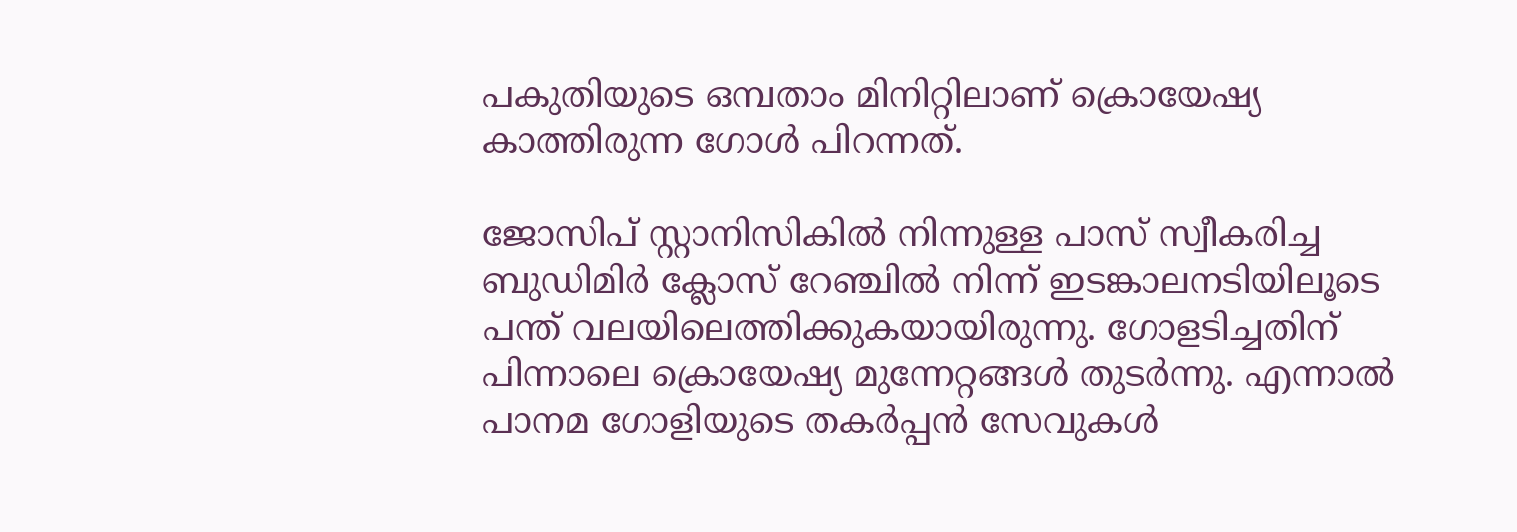പകുതിയുടെ ഒമ്പതാം മിനിറ്റിലാണ് ക്രൊയേഷ്യ കാത്തിരുന്ന ഗോള്‍ പിറന്നത്.

ജോസിപ് സ്റ്റാനിസികില്‍ നിന്നുള്ള പാസ് സ്വീകരിച്ച ബുഡിമിര്‍ ക്ലോസ് റേഞ്ചില്‍ നിന്ന് ഇടങ്കാലനടിയിലൂടെ പന്ത് വലയിലെത്തിക്കുകയായിരുന്നു. ഗോളടിച്ചതിന് പിന്നാലെ ക്രൊയേഷ്യ മുന്നേറ്റങ്ങള്‍ തുടര്‍ന്നു. എന്നാല്‍ പാനമ ഗോളിയുടെ തകര്‍പ്പന്‍ സേവുകള്‍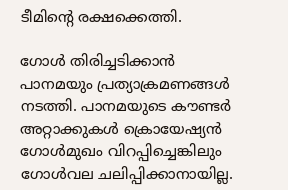ടീമിന്റെ രക്ഷക്കെത്തി.

ഗോള്‍ തിരിച്ചടിക്കാന്‍ പാനമയും പ്രത്യാക്രമണങ്ങള്‍ നടത്തി. പാനമയുടെ കൗണ്ടര്‍ അറ്റാക്കുകള്‍ ക്രൊയേഷ്യന്‍ ഗോള്‍മുഖം വിറപ്പിച്ചെങ്കിലും ഗോള്‍വല ചലിപ്പിക്കാനായില്ല.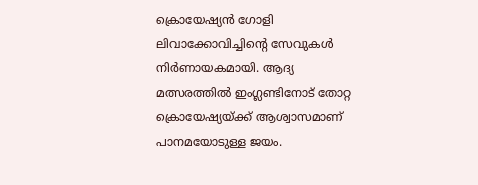ക്രൊയേഷ്യന്‍ ഗോളി ലിവാക്കോവിച്ചിന്റെ സേവുകള്‍ നിര്‍ണായകമായി. ആദ്യ മത്സരത്തില്‍ ഇംഗ്ലണ്ടിനോട് തോറ്റ ക്രൊയേഷ്യയ്ക്ക് ആശ്വാസമാണ് പാനമയോടുള്ള ജയം.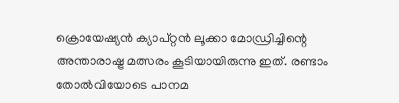ക്രൊയേഷ്യന്‍ ക്യാപ്റ്റന്‍ ലൂക്കാ മോഡ്രിച്ചിന്റെ അന്താരാഷ്ട്ര മത്സരം കൂടിയായിരുന്നു ഇത്. രണ്ടാം തോല്‍വിയോടെ പാനമ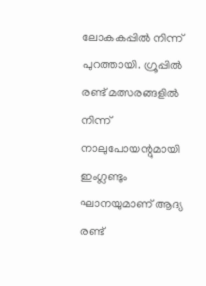ലോകകപ്പില്‍ നിന്ന് പുറത്തായി. ഗ്രൂപ്പില്‍ രണ്ട് മത്സരങ്ങളില്‍ നിന്ന് നാലുപോയന്റുമായി ഇംഗ്ലണ്ടും ഘാനയുമാണ് ആദ്യ രണ്ട്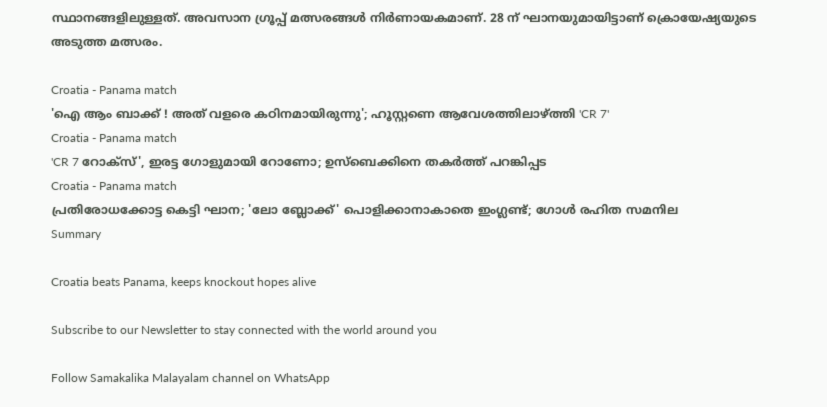സ്ഥാനങ്ങളിലുള്ളത്. അവസാന ഗ്രൂപ്പ് മത്സരങ്ങള്‍ നിര്‍ണായകമാണ്. 28 ന് ഘാനയുമായിട്ടാണ് ക്രൊയേഷ്യയുടെ അടുത്ത മത്സരം.

Croatia - Panama match
'ഐ ആം ബാക്ക് ! അത് വളരെ കഠിനമായിരുന്നു'; ഹൂസ്റ്റണെ ആവേശത്തിലാഴ്ത്തി 'CR 7'
Croatia - Panama match
'CR 7 റോക്‌സ്', ഇരട്ട ഗോളുമായി റോണോ; ഉസ്‌ബെക്കിനെ തകര്‍ത്ത് പറങ്കിപ്പട
Croatia - Panama match
പ്രതിരോധക്കോട്ട കെട്ടി ഘാന; 'ലോ ബ്ലോക്ക്' പൊളിക്കാനാകാതെ ഇംഗ്ലണ്ട്; ഗോള്‍ രഹിത സമനില
Summary

Croatia beats Panama, keeps knockout hopes alive

Subscribe to our Newsletter to stay connected with the world around you

Follow Samakalika Malayalam channel on WhatsApp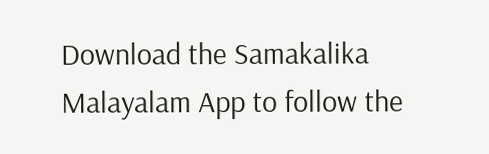Download the Samakalika Malayalam App to follow the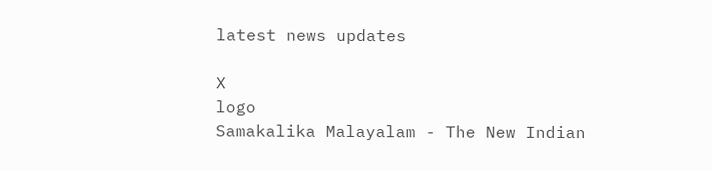latest news updates

X
logo
Samakalika Malayalam - The New Indian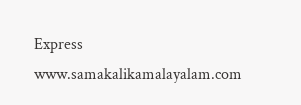Express
www.samakalikamalayalam.com